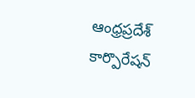ఆంధ్రప్రదేశ్ కార్పొరేషన్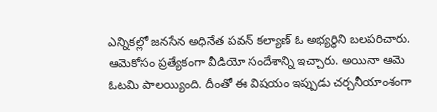ఎన్నికల్లో జనసేన అధినేత పవన్ కల్యాణ్ ఓ అభ్యర్థిని బలపరిచారు. ఆమెకోసం ప్రత్యేకంగా వీడియో సందేశాన్ని ఇచ్చారు. అయినా ఆమె ఓటమి పాలయ్యింది. దీంతో ఈ విషయం ఇప్పుడు చర్చనీయాంశంగా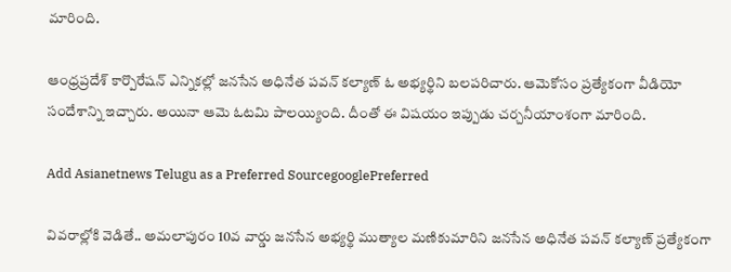మారింది.

ఆంధ్రప్రదేశ్ కార్పొరేషన్ ఎన్నికల్లో జనసేన అధినేత పవన్ కల్యాణ్ ఓ అభ్యర్థిని బలపరిచారు. ఆమెకోసం ప్రత్యేకంగా వీడియో సందేశాన్ని ఇచ్చారు. అయినా ఆమె ఓటమి పాలయ్యింది. దీంతో ఈ విషయం ఇప్పుడు చర్చనీయాంశంగా మారింది.

Add Asianetnews Telugu as a Preferred SourcegooglePreferred

వివరాల్లోకి వెడితే.. అమలాపురం 10వ వార్డు జనసేన అభ్యర్థి ముత్యాల మణికుమారిని జనసేన అధినేత పవన్ కల్యాణ్ ప్రత్యేకంగా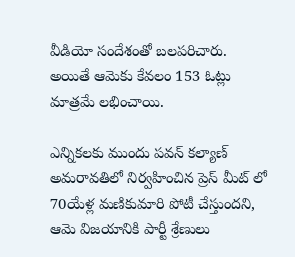వీడియో సందేశంతో బలపరిచారు. అయితే ఆమెకు కేవలం 153 ఓట్లు మాత్రమే లభించాయి.

ఎన్నికలకు ముందు పవన్ కల్యాణ్ అమరావతిలో నిర్వహించిన ప్రెస్ మీట్ లో 70యేళ్ల మణికుమారి పోటీ చేస్తుందని, ఆమె విజయానికి పార్టీ శ్రేణులు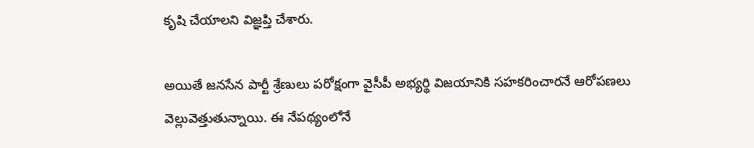కృషి చేయాలని విజ్ఞప్తి చేశారు.

అయితే జనసేన పార్టీ శ్రేణులు పరోక్షంగా వైసీపీ అభ్యర్థి విజయానికి సహకరించారనే ఆరోపణలు వెల్లువెత్తుతున్నాయి. ఈ నేపథ్యంలోనే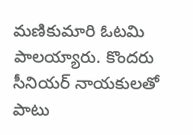మణికుమారి ఓటమి పాలయ్యారు. కొందరు సీనియర్ నాయకులతో పాటు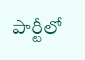పార్టీలో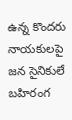ఉన్న కొందరు నాయకులపై జన సైనికులే బహిరంగ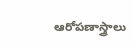ఆరోపణాస్త్రాలు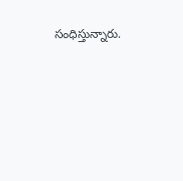సంధిస్తున్నారు.